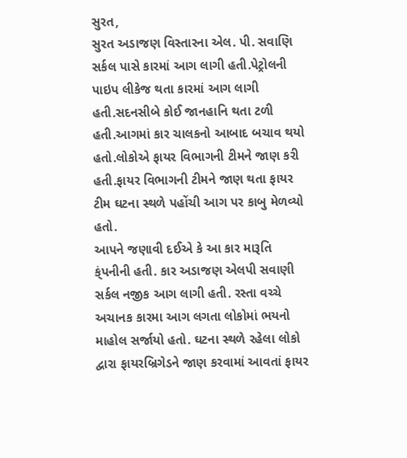સુરત,
સુરત અડાજણ વિસ્તારના એલ. પી. સવાણિ સર્કલ પાસે કારમાં આગ લાગી હતી.પેટ્રોલની પાઇપ લીકેજ થતા કારમાં આગ લાગી હતી.સદનસીબે કોઈ જાનહાનિ થતા ટળી હતી.આગમાં કાર ચાલકનો આબાદ બચાવ થયો હતો.લોકોએ ફાયર વિભાગની ટીમને જાણ કરી હતી.ફાયર વિભાગની ટીમને જાણ થતા ફાયર ટીમ ઘટના સ્થળે પહોંચી આગ પર કાબુ મેળવ્યો હતો.
આપને જણાવી દઈએ કે આ કાર મારૂતિ ક્ંપનીની હતી. કાર અડાજણ એલપી સવાણી સર્કલ નજીક આગ લાગી હતી. રસ્તા વચ્ચે અચાનક કારમા આગ લગતા લોકોમાં ભયનો માહોલ સર્જાયો હતો. ઘટના સ્થળે રહેલા લોકો દ્વારા ફાયરબ્રિગેડને જાણ કરવામાં આવતાં ફાયર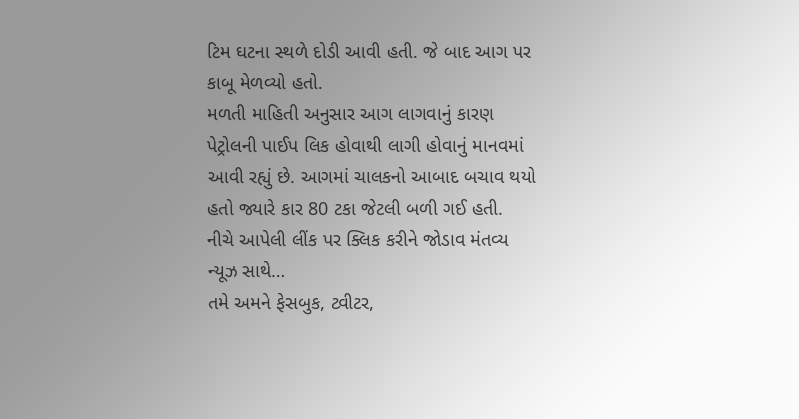ટિમ ઘટના સ્થળે દોડી આવી હતી. જે બાદ આગ પર કાબૂ મેળવ્યો હતો.
મળતી માહિતી અનુસાર આગ લાગવાનું કારણ પેટ્રોલની પાઈપ લિક હોવાથી લાગી હોવાનું માનવમાં આવી રહ્યું છે. આગમાં ચાલકનો આબાદ બચાવ થયો હતો જ્યારે કાર 80 ટકા જેટલી બળી ગઈ હતી.
નીચે આપેલી લીંક પર ક્લિક કરીને જોડાવ મંતવ્ય ન્યૂઝ સાથે…
તમે અમને ફેસબુક, ટ્વીટર,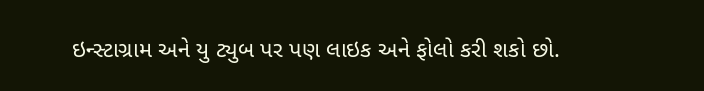ઇન્સ્ટાગ્રામ અને યુ ટ્યુબ પર પણ લાઇક અને ફોલો કરી શકો છો.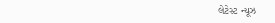લેટેસ્ટ ન્યૂઝ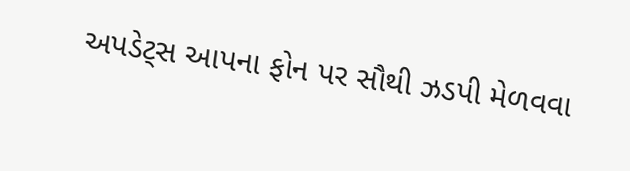અપડેટ્સ આપના ફોન પર સૌથી ઝડપી મેળવવા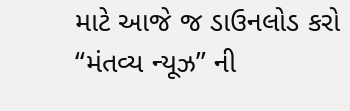માટે આજે જ ડાઉનલોડ કરો “મંતવ્ય ન્યૂઝ” ની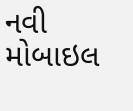નવી મોબાઇલ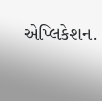એપ્લિકેશન.